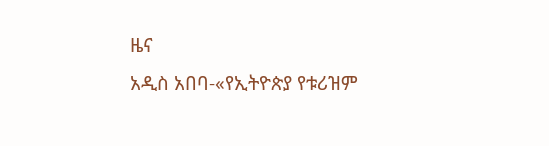ዜና
አዲስ አበባ-«የኢትዮጵያ የቱሪዝም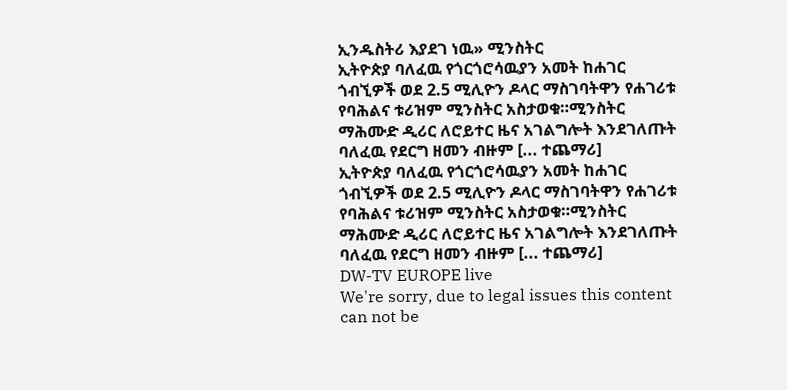ኢንዱስትሪ እያደገ ነዉ» ሚንስትር
ኢትዮጵያ ባለፈዉ የጎርጎሮሳዉያን አመት ከሐገር ጎብኚዎች ወደ 2.5 ሚሊዮን ዶላር ማስገባትዋን የሐገሪቱ
የባሕልና ቱሪዝም ሚንስትር አስታወቁ።ሚንስትር ማሕሙድ ዲሪር ለሮይተር ዜና አገልግሎት እንደገለጡት
ባለፈዉ የደርግ ዘመን ብዙም [... ተጨማሪ]
ኢትዮጵያ ባለፈዉ የጎርጎሮሳዉያን አመት ከሐገር ጎብኚዎች ወደ 2.5 ሚሊዮን ዶላር ማስገባትዋን የሐገሪቱ
የባሕልና ቱሪዝም ሚንስትር አስታወቁ።ሚንስትር ማሕሙድ ዲሪር ለሮይተር ዜና አገልግሎት እንደገለጡት
ባለፈዉ የደርግ ዘመን ብዙም [... ተጨማሪ]
DW-TV EUROPE live
We're sorry, due to legal issues this content can not be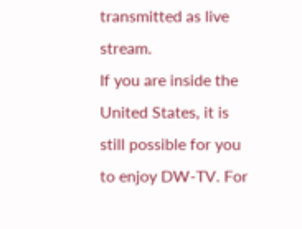transmitted as live stream.
If you are inside the United States, it is still possible for you to enjoy DW-TV. For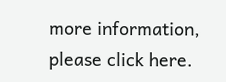more information, please click here.